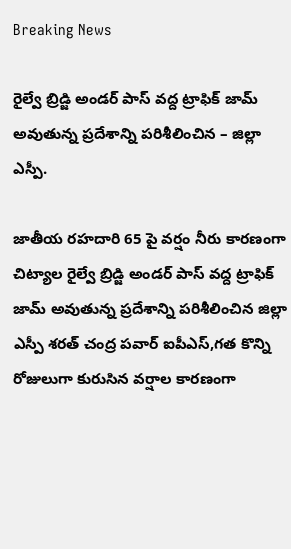Breaking News

రైల్వే బ్రిడ్జి అండర్ పాస్ వద్ద ట్రాఫిక్ జామ్ అవుతున్న ప్రదేశాన్ని పరిశీలించిన – జిల్లా ఎస్పీ.

జాతీయ రహదారి 65 పై వర్షం నీరు కారణంగా చిట్యాల రైల్వే బ్రిడ్జి అండర్ పాస్ వద్ద ట్రాఫిక్ జామ్ అవుతున్న ప్రదేశాన్ని పరిశీలించిన జిల్లా ఎస్పీ శరత్ చంద్ర పవార్ ఐపీఎస్,గత కొన్ని రోజులుగా కురుసిన వర్షాల కారణంగా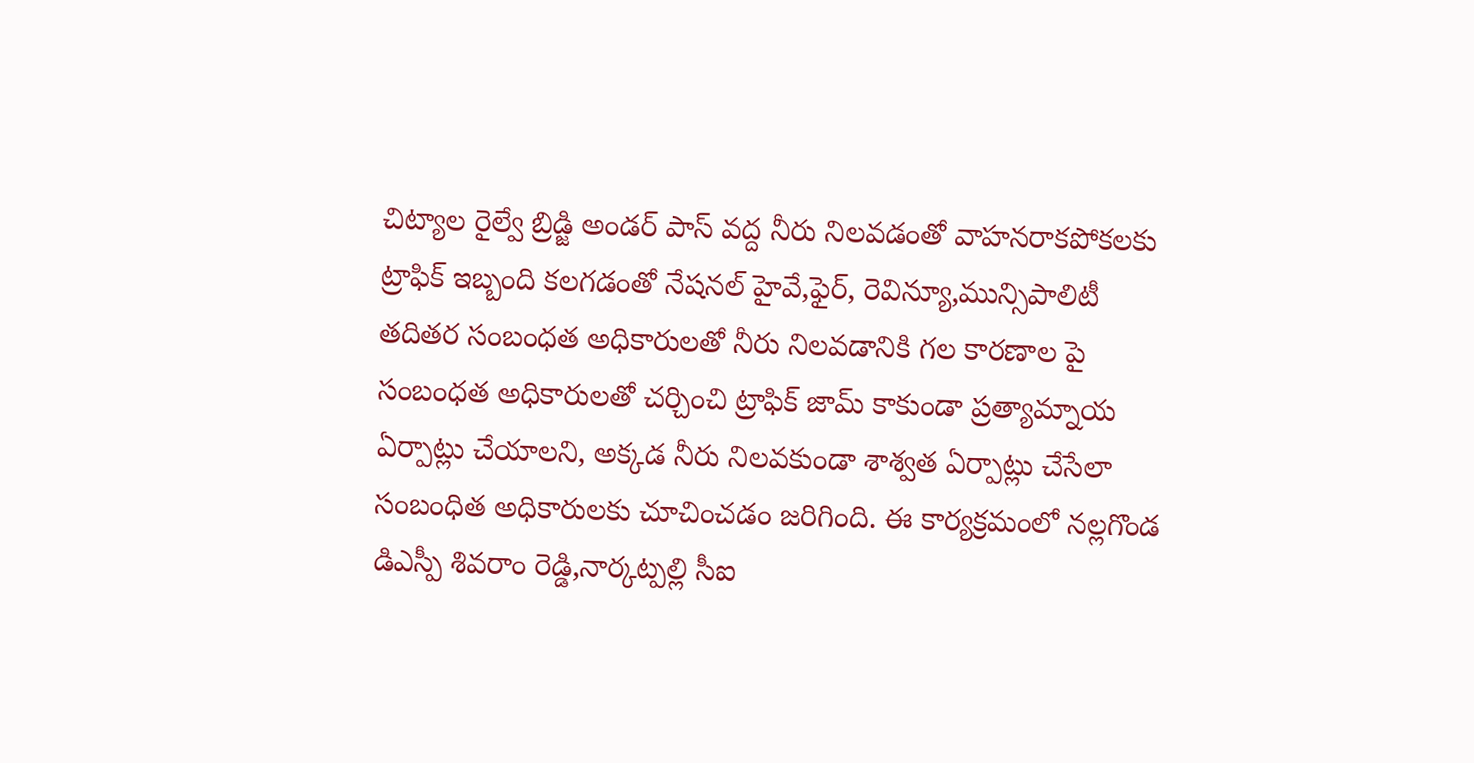చిట్యాల రైల్వే బ్రిడ్జి అండర్ పాస్ వద్ద నీరు నిలవడంతో వాహనరాకపోకలకు ట్రాఫిక్ ఇబ్బంది కలగడంతో నేషనల్ హైవే,ఫైర్, రెవిన్యూ,మున్సిపాలిటీ తదితర సంబంధత అధికారులతో నీరు నిలవడానికి గల కారణాల పై సంబంధత అధికారులతో చర్చించి ట్రాఫిక్ జామ్ కాకుండా ప్రత్యామ్నాయ ఏర్పాట్లు చేయాలని, అక్కడ నీరు నిలవకుండా శాశ్వత ఏర్పాట్లు చేసేలా సంబంధిత అధికారులకు చూచించడం జరిగింది. ఈ కార్యక్రమంలో నల్లగొండ డిఎస్పీ శివరాం రెడ్డి,నార్కట్పల్లి సీఐ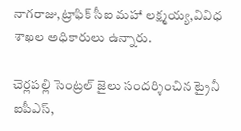నాగరాజు,ట్రాఫిక్ సీఐ మహా లక్ష్మయ్య,వివిధ శాఖల అధికారులు ఉన్నారు.

చెర్లపల్లి సెంట్రల్ జైలు సందర్శించిన ట్రైనీ ఐపీఎస్,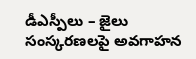డీఎస్పీలు – జైలు సంస్కరణలపై అవగాహన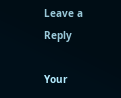Leave a Reply

Your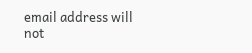email address will not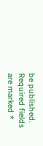be published. Required fields are marked *